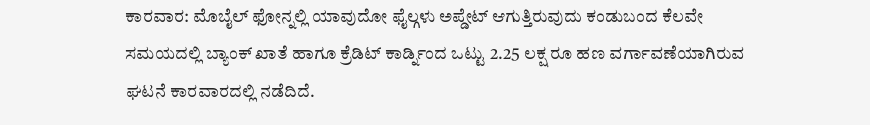ಕಾರವಾರ: ಮೊಬೈಲ್ ಫೋನ್ನಲ್ಲಿ ಯಾವುದೋ ಫೈಲ್ಗಳು ಅಪ್ಡೇಟ್ ಆಗುತ್ತಿರುವುದು ಕಂಡುಬಂದ ಕೆಲವೇ ಸಮಯದಲ್ಲಿ ಬ್ಯಾಂಕ್ ಖಾತೆ ಹಾಗೂ ಕ್ರೆಡಿಟ್ ಕಾರ್ಡ್ನಿಂದ ಒಟ್ಟು 2.25 ಲಕ್ಷ ರೂ ಹಣ ವರ್ಗಾವಣೆಯಾಗಿರುವ ಘಟನೆ ಕಾರವಾರದಲ್ಲಿ ನಡೆದಿದೆ.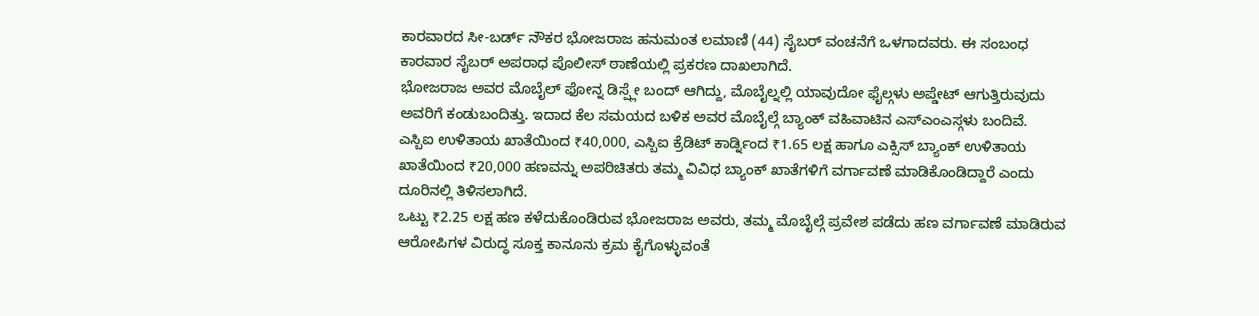ಕಾರವಾರದ ಸೀ-ಬರ್ಡ್ ನೌಕರ ಭೋಜರಾಜ ಹನುಮಂತ ಲಮಾಣಿ (44) ಸೈಬರ್ ವಂಚನೆಗೆ ಒಳಗಾದವರು. ಈ ಸಂಬಂಧ ಕಾರವಾರ ಸೈಬರ್ ಅಪರಾಧ ಪೊಲೀಸ್ ಠಾಣೆಯಲ್ಲಿ ಪ್ರಕರಣ ದಾಖಲಾಗಿದೆ.
ಭೋಜರಾಜ ಅವರ ಮೊಬೈಲ್ ಫೋನ್ನ ಡಿಸ್ಪ್ಲೇ ಬಂದ್ ಆಗಿದ್ದು, ಮೊಬೈಲ್ನಲ್ಲಿ ಯಾವುದೋ ಫೈಲ್ಗಳು ಅಪ್ಡೇಟ್ ಆಗುತ್ತಿರುವುದು ಅವರಿಗೆ ಕಂಡುಬಂದಿತ್ತು. ಇದಾದ ಕೆಲ ಸಮಯದ ಬಳಿಕ ಅವರ ಮೊಬೈಲ್ಗೆ ಬ್ಯಾಂಕ್ ವಹಿವಾಟಿನ ಎಸ್ಎಂಎಸ್ಗಳು ಬಂದಿವೆ.
ಎಸ್ಬಿಐ ಉಳಿತಾಯ ಖಾತೆಯಿಂದ ₹40,000, ಎಸ್ಬಿಐ ಕ್ರೆಡಿಟ್ ಕಾರ್ಡ್ನಿಂದ ₹1.65 ಲಕ್ಷ ಹಾಗೂ ಎಕ್ಸಿಸ್ ಬ್ಯಾಂಕ್ ಉಳಿತಾಯ ಖಾತೆಯಿಂದ ₹20,000 ಹಣವನ್ನು ಅಪರಿಚಿತರು ತಮ್ಮ ವಿವಿಧ ಬ್ಯಾಂಕ್ ಖಾತೆಗಳಿಗೆ ವರ್ಗಾವಣೆ ಮಾಡಿಕೊಂಡಿದ್ದಾರೆ ಎಂದು ದೂರಿನಲ್ಲಿ ತಿಳಿಸಲಾಗಿದೆ.
ಒಟ್ಟು ₹2.25 ಲಕ್ಷ ಹಣ ಕಳೆದುಕೊಂಡಿರುವ ಭೋಜರಾಜ ಅವರು, ತಮ್ಮ ಮೊಬೈಲ್ಗೆ ಪ್ರವೇಶ ಪಡೆದು ಹಣ ವರ್ಗಾವಣೆ ಮಾಡಿರುವ ಆರೋಪಿಗಳ ವಿರುದ್ಧ ಸೂಕ್ತ ಕಾನೂನು ಕ್ರಮ ಕೈಗೊಳ್ಳುವಂತೆ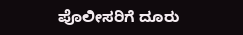ಪೊಲೀಸರಿಗೆ ದೂರು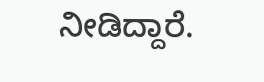ನೀಡಿದ್ದಾರೆ.